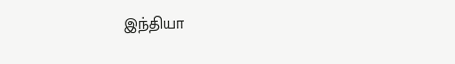இந்தியா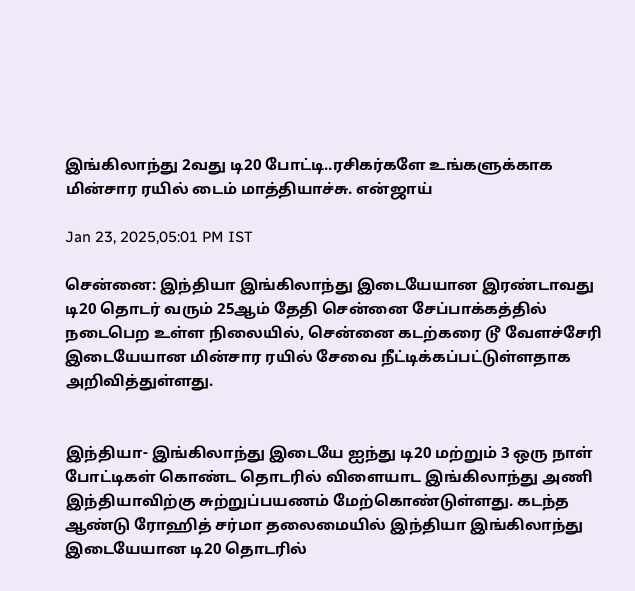இங்கிலாந்து 2வது டி20 போட்டி..ரசிகர்களே உங்களுக்காக மின்சார ரயில் டைம் மாத்தியாச்சு. என்ஜாய்

Jan 23, 2025,05:01 PM IST

சென்னை: இந்தியா இங்கிலாந்து இடையேயான இரண்டாவது டி20 தொடர் வரும் 25ஆம் தேதி சென்னை சேப்பாக்கத்தில் நடைபெற உள்ள நிலையில், சென்னை கடற்கரை டூ வேளச்சேரி இடையேயான மின்சார ரயில் சேவை நீட்டிக்கப்பட்டுள்ளதாக அறிவித்துள்ளது.


இந்தியா- இங்கிலாந்து இடையே ஐந்து டி20 மற்றும் 3 ஒரு நாள் போட்டிகள் கொண்ட தொடரில் விளையாட இங்கிலாந்து அணி இந்தியாவிற்கு சுற்றுப்பயணம் மேற்கொண்டுள்ளது. கடந்த ஆண்டு ரோஹித் சர்மா தலைமையில் இந்தியா இங்கிலாந்து இடையேயான டி20 தொடரில்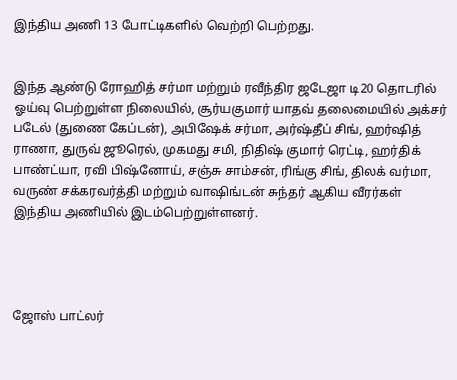இந்திய அணி 13 போட்டிகளில் வெற்றி பெற்றது.


இந்த ஆண்டு ரோஹித் சர்மா மற்றும் ரவீந்திர ஜடேஜா டி20 தொடரில் ஓய்வு பெற்றுள்ள நிலையில், சூர்யகுமார் யாதவ் தலைமையில் அக்சர் படேல் (துணை கேப்டன்), அபிஷேக் சர்மா, அர்ஷ்தீப் சிங், ஹர்ஷித் ராணா, துருவ் ஜூரெல், முகமது சமி, நிதிஷ் குமார் ரெட்டி, ஹர்திக் பாண்ட்யா, ரவி பிஷ்னோய், சஞ்சு சாம்சன், ரிங்கு சிங், திலக் வர்மா, வருண் சக்கரவர்த்தி மற்றும் வாஷிங்டன் சுந்தர் ஆகிய வீரர்கள் இந்திய அணியில் இடம்பெற்றுள்ளனர்.




ஜோஸ் பாட்லர்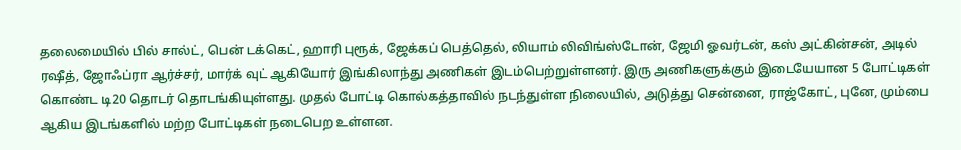தலைமையில் பில் சால்ட், பென் டக்கெட், ஹாரி புரூக், ஜேக்கப் பெத்தெல், லியாம் லிவிங்ஸ்டோன், ஜேமி ஓவர்டன், கஸ் அட்கின்சன், அடில் ரஷீத், ஜோஃப்ரா ஆர்ச்சர், மார்க் வுட் ஆகியோர் இங்கிலாந்து அணிகள் இடம்பெற்றுள்ளனர். இரு அணிகளுக்கும் இடையேயான 5 போட்டிகள் கொண்ட டி20 தொடர் தொடங்கியுள்ளது. முதல் போட்டி கொல்கத்தாவில் நடந்துள்ள நிலையில், அடுத்து சென்னை, ராஜ்கோட், புனே, மும்பை ஆகிய இடங்களில் மற்ற போட்டிகள் நடைபெற உள்ளன.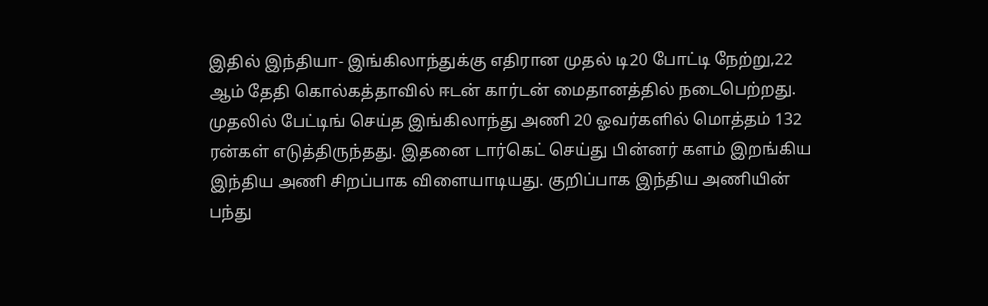இதில் இந்தியா- இங்கிலாந்துக்கு எதிரான முதல் டி20 போட்டி நேற்று,22 ஆம் தேதி கொல்கத்தாவில் ஈடன் கார்டன் மைதானத்தில் நடைபெற்றது. முதலில் பேட்டிங் செய்த இங்கிலாந்து அணி 20 ஓவர்களில் மொத்தம் 132 ரன்கள் எடுத்திருந்தது. இதனை டார்கெட் செய்து பின்னர் களம் இறங்கிய இந்திய அணி சிறப்பாக விளையாடியது. குறிப்பாக இந்திய அணியின் பந்து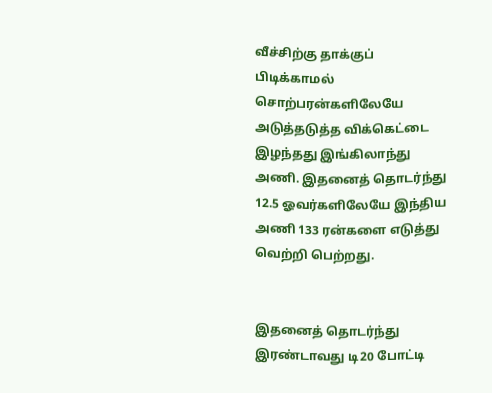வீச்சிற்கு தாக்குப் பிடிக்காமல்  சொற்பரன்களிலேயே அடுத்தடுத்த விக்கெட்டை இழந்தது இங்கிலாந்து அணி. இதனைத் தொடர்ந்து 12.5 ஓவர்களிலேயே இந்திய அணி 133 ரன்களை எடுத்து வெற்றி பெற்றது.


இதனைத் தொடர்ந்து இரண்டாவது டி20 போட்டி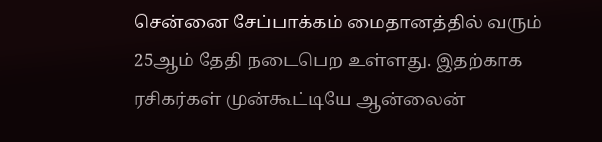சென்னை சேப்பாக்கம் மைதானத்தில் வரும் 25ஆம் தேதி நடைபெற உள்ளது. இதற்காக ரசிகர்கள் முன்கூட்டியே ஆன்லைன்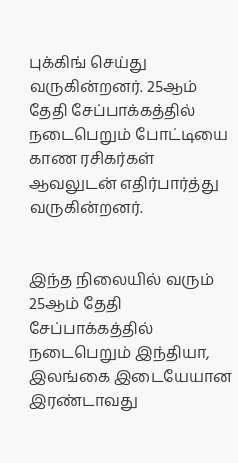புக்கிங் செய்து வருகின்றனர். 25ஆம் தேதி சேப்பாக்கத்தில் நடைபெறும் போட்டியை காண ரசிகர்கள் ஆவலுடன் எதிர்பார்த்து வருகின்றனர்.


இந்த நிலையில் வரும் 25ஆம் தேதி சேப்பாக்கத்தில் நடைபெறும் இந்தியா, இலங்கை இடையேயான இரண்டாவது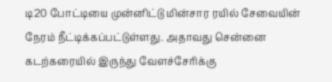டி20 போட்டியை முன்னிட்டு மின்சார ரயில் சேவையின் நேரம் நீட்டிக்கப்பட்டுள்ளது. அதாவது சென்னை கடற்கரையில் இருந்து வேளச்சேரிக்கு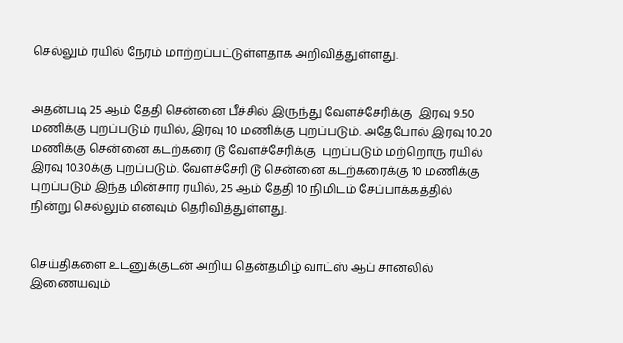செல்லும் ரயில் நேரம் மாற்றப்பட்டுள்ளதாக அறிவித்துள்ளது.


அதன்படி 25 ஆம் தேதி சென்னை பீச்சில் இருந்து வேளச்சேரிக்கு  இரவு 9.50 மணிக்கு புறப்படும் ரயில், இரவு 10 மணிக்கு புறப்படும். அதேபோல் இரவு 10.20 மணிக்கு சென்னை கடற்கரை டூ வேளச்சேரிக்கு  புறப்படும் மற்றொரு ரயில் இரவு 10.30க்கு புறப்படும். வேளச்சேரி டூ சென்னை கடற்கரைக்கு 10 மணிக்கு புறப்படும் இந்த மின்சார ரயில், 25 ஆம் தேதி 10 நிமிடம் சேப்பாக்கத்தில் நின்று செல்லும் எனவும் தெரிவித்துள்ளது.


செய்திகளை உடனுக்குடன் அறிய தென்தமிழ் வாட்ஸ் ஆப் சானலில் இணையவும்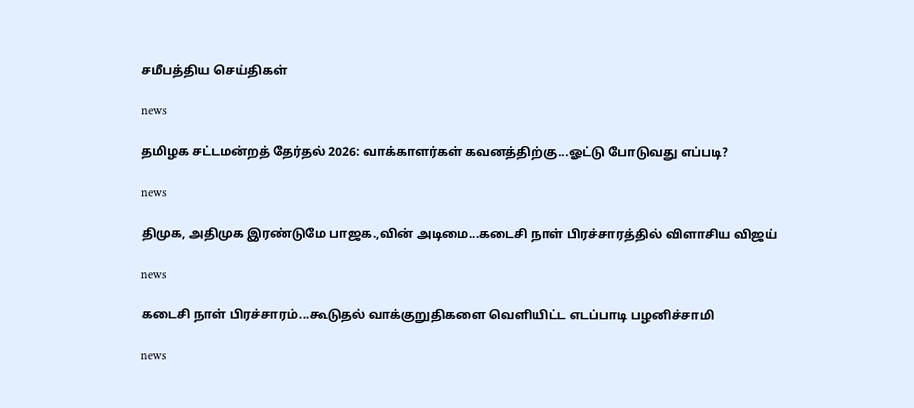சமீபத்திய செய்திகள்

news

தமிழக சட்டமன்றத் தேர்தல் 2026: வாக்காளர்கள் கவனத்திற்கு...ஓட்டு போடுவது எப்படி?

news

திமுக, அதிமுக இரண்டுமே பாஜக.,வின் அடிமை...கடைசி நாள் பிரச்சாரத்தில் விளாசிய விஜய்

news

கடைசி நாள் பிரச்சாரம்...கூடுதல் வாக்குறுதிகளை வெளியிட்ட எடப்பாடி பழனிச்சாமி

news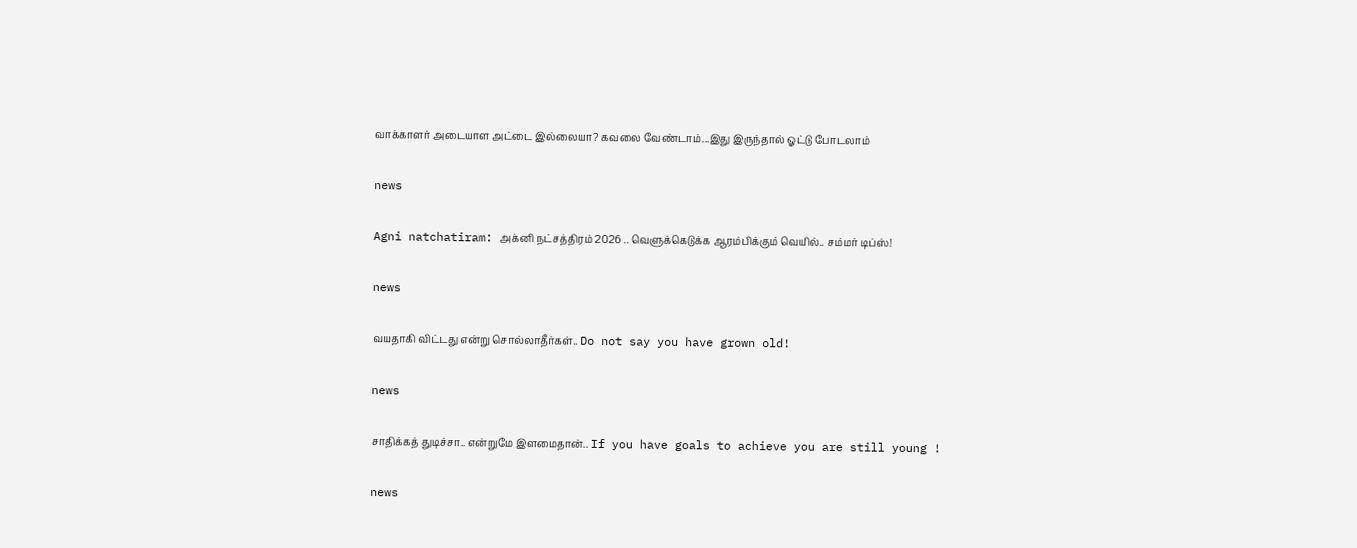வாக்காளர் அடையாள அட்டை இல்லையா? கவலை வேண்டாம்...இது இருந்தால் ஓட்டு போடலாம்

news

Agni natchatiram: அக்னி நட்சத்திரம் 2026 .. வெளுக்கெடுக்க ஆரம்பிக்கும் வெயில்.. சம்மர் டிப்ஸ்!

news

வயதாகி விட்டது என்று சொல்லாதீர்கள்.. Do not say you have grown old!

news

சாதிக்கத் துடிச்சா.. என்றுமே இளமைதான்.. If you have goals to achieve you are still young !

news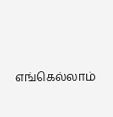எங்கெல்லாம்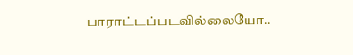பாராட்டப்படவில்லையோ..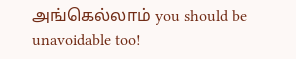அங்கெல்லாம் you should be unavoidable too!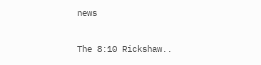news

The 8:10 Rickshaw..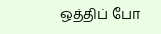ஒத்திப் போ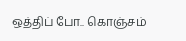ஒத்திப் போ.. கொஞ்சம்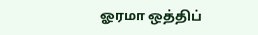ஓரமா ஒத்திப்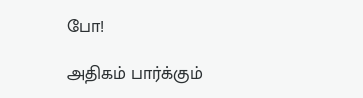போ!

அதிகம் பார்க்கும்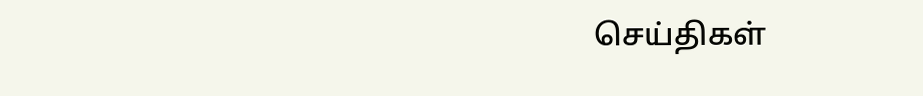செய்திகள்